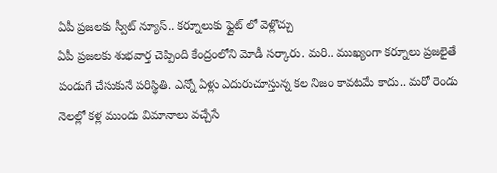ఏపీ ప్రజలకు స్వీట్ న్యూస్.. కర్నూలుకు ఫ్లైట్ లో వెళ్లొచ్చు
ఏపీ ప్రజలకు శుభవార్త చెప్పింది కేంద్రంలోని మోడీ సర్కారు. మరి.. ముఖ్యంగా కర్నూలు ప్రజలైతే పండుగే చేసుకునే పరిస్థితి. ఎన్నో ఏళ్లు ఎదురుచూస్తున్న కల నిజం కావటమే కాదు.. మరో రెండు నెలల్లో కళ్ల ముందు విమానాలు వచ్చేసే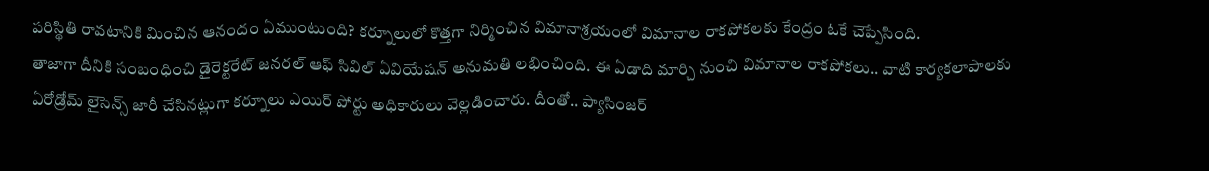పరిస్థితి రావటానికి మించిన ఆనందం ఏముంటుంది? కర్నూలులో కొత్తగా నిర్మించిన విమానాశ్రయంలో విమానాల రాకపోకలకు కేంద్రం ఓకే చెప్పేసింది.
తాజాగా దీనికి సంబంధించి డైరెక్టరేట్ జనరల్ ఆఫ్ సివిల్ ఏవియేషన్ అనుమతి లభించింది. ఈ ఏడాది మార్చి నుంచి విమానాల రాకపోకలు.. వాటి కార్యకలాపాలకు ఏరోడ్రోమ్ లైసెన్స్ జారీ చేసినట్లుగా కర్నూలు ఎయిర్ పోర్టు అధికారులు వెల్లడించారు. దీంతో.. ప్యాసింజర్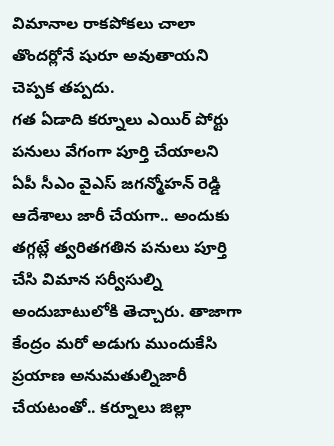విమానాల రాకపోకలు చాలా తొందర్లోనే షురూ అవుతాయని చెప్పక తప్పదు.
గత ఏడాది కర్నూలు ఎయిర్ పోర్టు పనులు వేగంగా పూర్తి చేయాలని ఏపీ సీఎం వైఎస్ జగన్మోహన్ రెడ్డి ఆదేశాలు జారీ చేయగా.. అందుకు తగ్గట్లే త్వరితగతిన పనులు పూర్తి చేసి విమాన సర్వీసుల్ని అందుబాటులోకి తెచ్చారు. తాజాగా కేంద్రం మరో అడుగు ముందుకేసి ప్రయాణ అనుమతుల్నిజారీ చేయటంతో.. కర్నూలు జిల్లా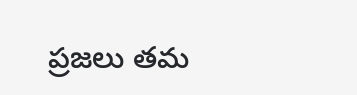ప్రజలు తమ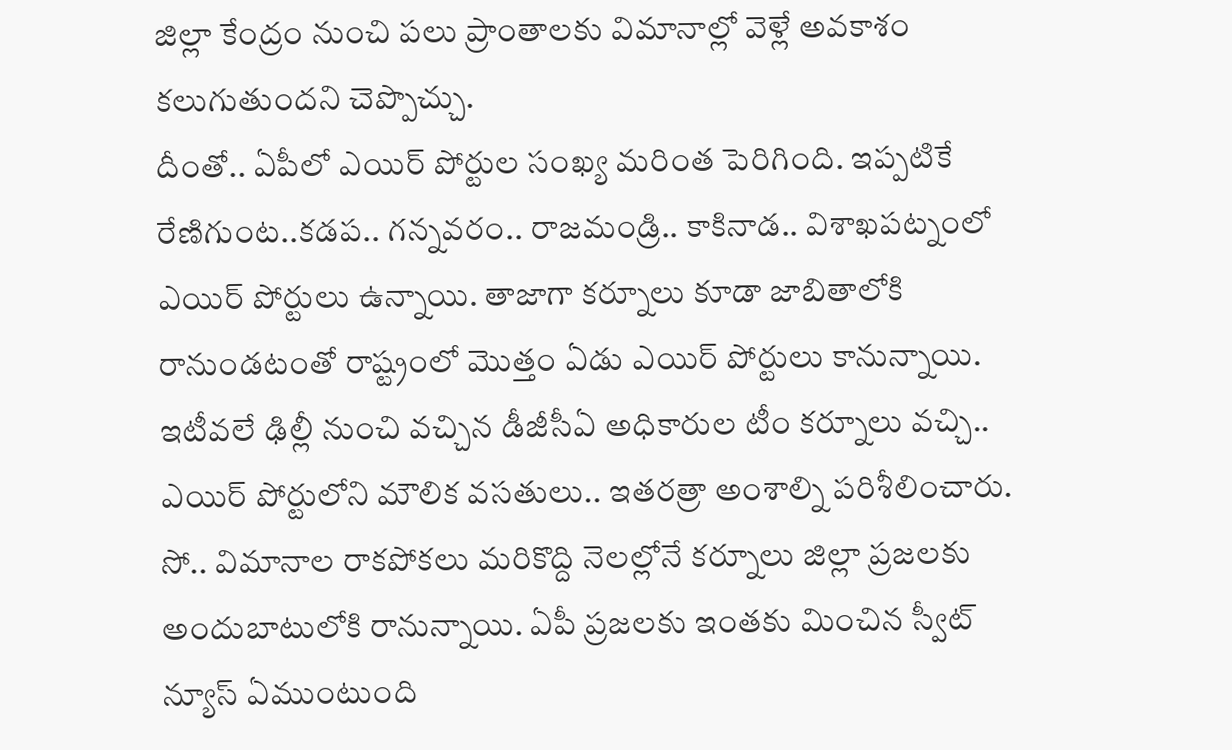జిల్లా కేంద్రం నుంచి పలు ప్రాంతాలకు విమానాల్లో వెళ్లే అవకాశం కలుగుతుందని చెప్పొచ్చు.
దీంతో.. ఏపీలో ఎయిర్ పోర్టుల సంఖ్య మరింత పెరిగింది. ఇప్పటికే రేణిగుంట..కడప.. గన్నవరం.. రాజమండ్రి.. కాకినాడ.. విశాఖపట్నంలో ఎయిర్ పోర్టులు ఉన్నాయి. తాజాగా కర్నూలు కూడా జాబితాలోకి రానుండటంతో రాష్ట్రంలో మొత్తం ఏడు ఎయిర్ పోర్టులు కానున్నాయి. ఇటీవలే ఢిల్లీ నుంచి వచ్చిన డీజీసీఏ అధికారుల టీం కర్నూలు వచ్చి.. ఎయిర్ పోర్టులోని మౌలిక వసతులు.. ఇతరత్రా అంశాల్ని పరిశీలించారు. సో.. విమానాల రాకపోకలు మరికొద్ది నెలల్లోనే కర్నూలు జిల్లా ప్రజలకు అందుబాటులోకి రానున్నాయి. ఏపీ ప్రజలకు ఇంతకు మించిన స్వీట్ న్యూస్ ఏముంటుంది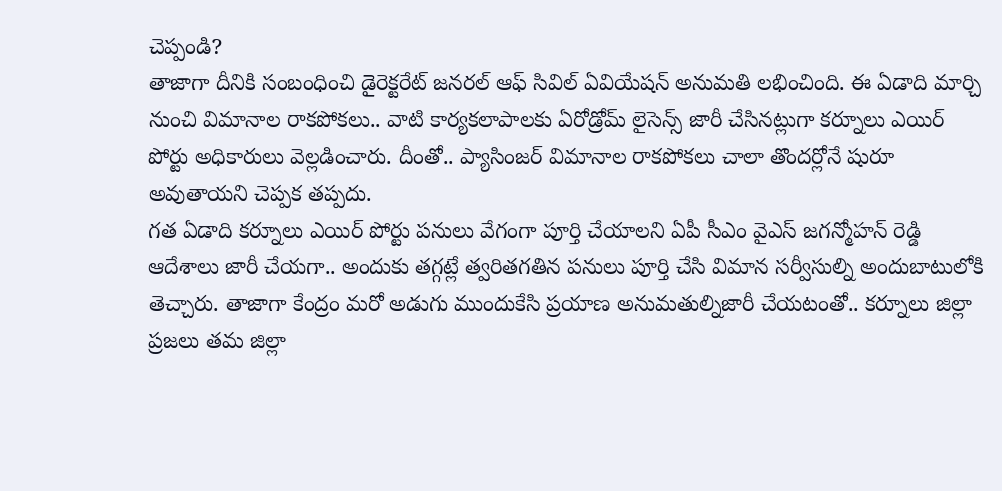చెప్పండి?
తాజాగా దీనికి సంబంధించి డైరెక్టరేట్ జనరల్ ఆఫ్ సివిల్ ఏవియేషన్ అనుమతి లభించింది. ఈ ఏడాది మార్చి నుంచి విమానాల రాకపోకలు.. వాటి కార్యకలాపాలకు ఏరోడ్రోమ్ లైసెన్స్ జారీ చేసినట్లుగా కర్నూలు ఎయిర్ పోర్టు అధికారులు వెల్లడించారు. దీంతో.. ప్యాసింజర్ విమానాల రాకపోకలు చాలా తొందర్లోనే షురూ అవుతాయని చెప్పక తప్పదు.
గత ఏడాది కర్నూలు ఎయిర్ పోర్టు పనులు వేగంగా పూర్తి చేయాలని ఏపీ సీఎం వైఎస్ జగన్మోహన్ రెడ్డి ఆదేశాలు జారీ చేయగా.. అందుకు తగ్గట్లే త్వరితగతిన పనులు పూర్తి చేసి విమాన సర్వీసుల్ని అందుబాటులోకి తెచ్చారు. తాజాగా కేంద్రం మరో అడుగు ముందుకేసి ప్రయాణ అనుమతుల్నిజారీ చేయటంతో.. కర్నూలు జిల్లా ప్రజలు తమ జిల్లా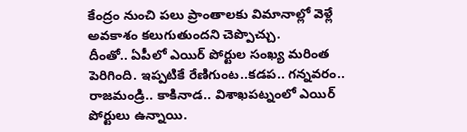కేంద్రం నుంచి పలు ప్రాంతాలకు విమానాల్లో వెళ్లే అవకాశం కలుగుతుందని చెప్పొచ్చు.
దీంతో.. ఏపీలో ఎయిర్ పోర్టుల సంఖ్య మరింత పెరిగింది. ఇప్పటికే రేణిగుంట..కడప.. గన్నవరం.. రాజమండ్రి.. కాకినాడ.. విశాఖపట్నంలో ఎయిర్ పోర్టులు ఉన్నాయి.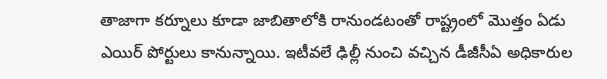తాజాగా కర్నూలు కూడా జాబితాలోకి రానుండటంతో రాష్ట్రంలో మొత్తం ఏడు ఎయిర్ పోర్టులు కానున్నాయి. ఇటీవలే ఢిల్లీ నుంచి వచ్చిన డీజీసీఏ అధికారుల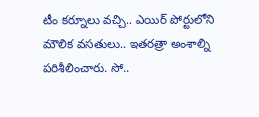టీం కర్నూలు వచ్చి.. ఎయిర్ పోర్టులోని మౌలిక వసతులు.. ఇతరత్రా అంశాల్ని పరిశీలించారు. సో..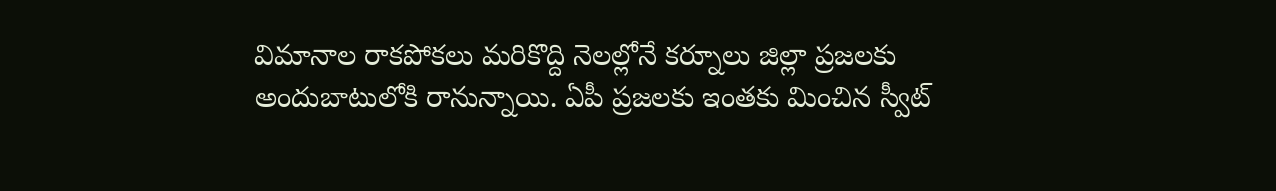విమానాల రాకపోకలు మరికొద్ది నెలల్లోనే కర్నూలు జిల్లా ప్రజలకు అందుబాటులోకి రానున్నాయి. ఏపీ ప్రజలకు ఇంతకు మించిన స్వీట్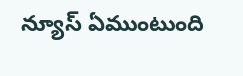న్యూస్ ఏముంటుంది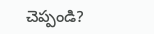చెప్పండి?